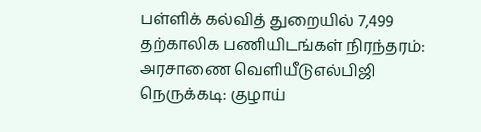பள்ளிக் கல்வித் துறையில் 7,499 தற்காலிக பணியிடங்கள் நிரந்தரம்: அரசாணை வெளியீடுஎல்பிஜி நெருக்கடி: குழாய்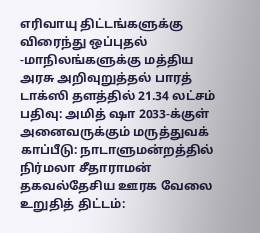எரிவாயு திட்டங்களுக்கு விரைந்து ஒப்புதல் -மாநிலங்களுக்கு மத்திய அரசு அறிவுறுத்தல் பாரத் டாக்ஸி தளத்தில் 21.34 லட்சம் பதிவு: அமித் ஷா 2033-க்குள் அனைவருக்கும் மருத்துவக் காப்பீடு: நாடாளுமன்றத்தில் நிர்மலா சீதாராமன் தகவல்தேசிய ஊரக வேலை உறுதித் திட்டம்: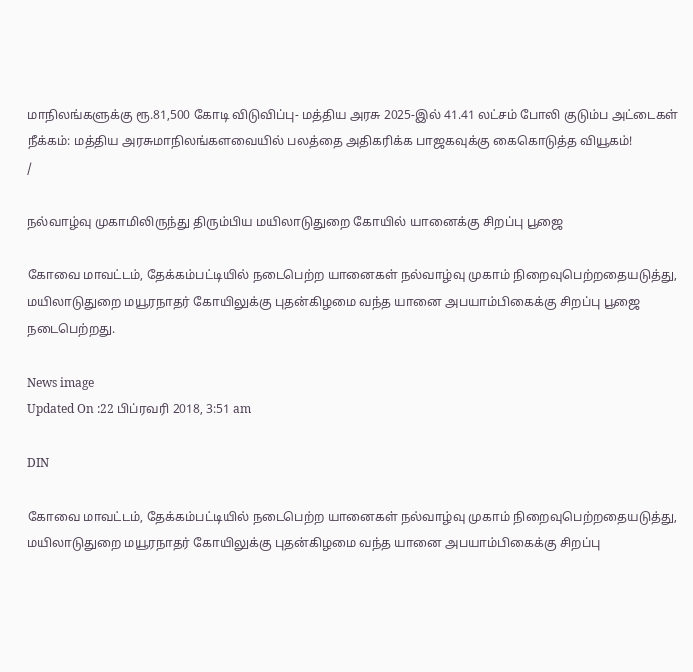மாநிலங்களுக்கு ரூ.81,500 கோடி விடுவிப்பு- மத்திய அரசு 2025-இல் 41.41 லட்சம் போலி குடும்ப அட்டைகள் நீக்கம்: மத்திய அரசுமாநிலங்களவையில் பலத்தை அதிகரிக்க பாஜகவுக்கு கைகொடுத்த வியூகம்!
/

நல்வாழ்வு முகாமிலிருந்து திரும்பிய மயிலாடுதுறை கோயில் யானைக்கு சிறப்பு பூஜை

கோவை மாவட்டம், தேக்கம்பட்டியில் நடைபெற்ற யானைகள் நல்வாழ்வு முகாம் நிறைவுபெற்றதையடுத்து, மயிலாடுதுறை மயூரநாதர் கோயிலுக்கு புதன்கிழமை வந்த யானை அபயாம்பிகைக்கு சிறப்பு பூஜை நடைபெற்றது.

News image
Updated On :22 பிப்ரவரி 2018, 3:51 am

DIN

கோவை மாவட்டம், தேக்கம்பட்டியில் நடைபெற்ற யானைகள் நல்வாழ்வு முகாம் நிறைவுபெற்றதையடுத்து, மயிலாடுதுறை மயூரநாதர் கோயிலுக்கு புதன்கிழமை வந்த யானை அபயாம்பிகைக்கு சிறப்பு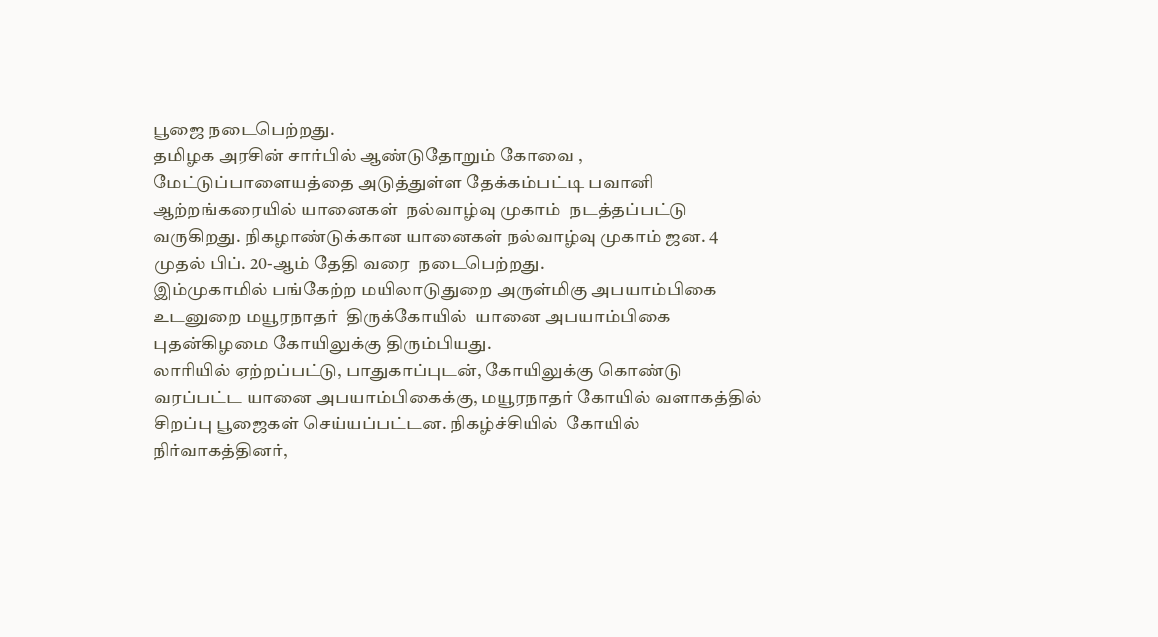பூஜை நடைபெற்றது.
தமிழக அரசின் சார்பில் ஆண்டுதோறும் கோவை , மேட்டுப்பாளையத்தை அடுத்துள்ள தேக்கம்பட்டி பவானி ஆற்றங்கரையில் யானைகள்  நல்வாழ்வு முகாம்  நடத்தப்பட்டு வருகிறது. நிகழாண்டுக்கான யானைகள் நல்வாழ்வு முகாம் ஜன. 4 முதல் பிப். 20-ஆம் தேதி வரை  நடைபெற்றது.
இம்முகாமில் பங்கேற்ற மயிலாடுதுறை அருள்மிகு அபயாம்பிகை உடனுறை மயூரநாதர்  திருக்கோயில்  யானை அபயாம்பிகை புதன்கிழமை கோயிலுக்கு திரும்பியது.
லாரியில் ஏற்றப்பட்டு, பாதுகாப்புடன், கோயிலுக்கு கொண்டு வரப்பட்ட யானை அபயாம்பிகைக்கு, மயூரநாதர் கோயில் வளாகத்தில் சிறப்பு பூஜைகள் செய்யப்பட்டன. நிகழ்ச்சியில்  கோயில் நிர்வாகத்தினர்,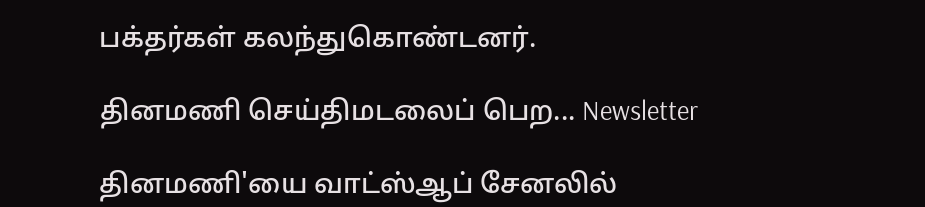பக்தர்கள் கலந்துகொண்டனர்.

தினமணி செய்திமடலைப் பெற... Newsletter

தினமணி'யை வாட்ஸ்ஆப் சேனலில்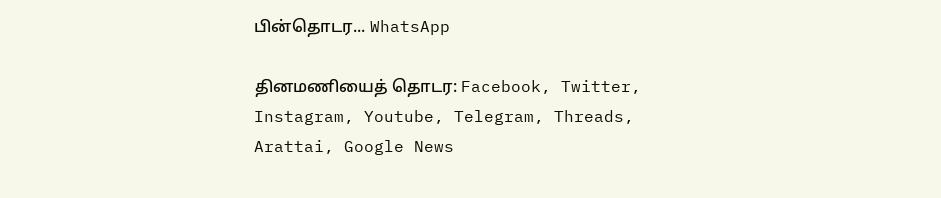பின்தொடர... WhatsApp

தினமணியைத் தொடர: Facebook, Twitter, Instagram, Youtube, Telegram, Threads, Arattai, Google News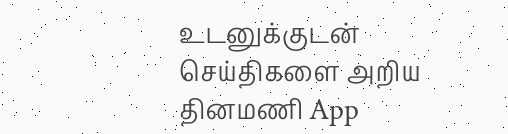உடனுக்குடன் செய்திகளை அறிய தினமணி App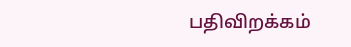பதிவிறக்கம்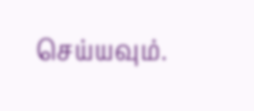செய்யவும்.